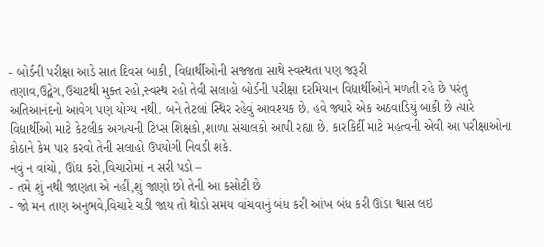- બોર્ડની પરીક્ષા આડે સાત દિવસ બાકી, વિદ્યાર્થીઓની સજ્જતા સાથે સ્વસ્થતા પણ જરૂરી
તણાવ,ઉદ્વેગ,ઉચાટથી મુક્ત રહો,સ્વસ્થ રહો તેવી સલાહો બોર્ડની પરીક્ષા દરમિયાન વિદ્યાર્થીઓને મળતી રહે છે પરંતુ અતિઆનંદનો આવેગ પણ યોગ્ય નથી. બને તેટલાં સ્થિર રહેવું આવશ્યક છે. હવે જ્યારે એક અઠવાડિયું બાકી છે ત્યારે વિદ્યાર્થીઓ માટે કેટલીક અગત્યની ટિપ્સ શિક્ષકો,શાળા સંચાલકો આપી રહ્યા છે. કારકિર્દી માટે મહત્વની એવી આ પરીક્ષાઓના કોઠાને કેમ પાર કરવો તેની સલાહો ઉપયોગી નિવડી શકે.
નવું ન વાંચો, ઊંઘ કરો,વિચારોમાં ન સરી પડો –
- તમે શું નથી જાણતા એ નહીં,શું જાણો છો તેની આ કસોટી છે
- જો મન તાણ અનુભવે,વિચારે ચડી જાય તો થોડો સમય વાંચવાનું બંધ કરી આંખ બંધ કરી ઊંડા શ્વાસ લઇ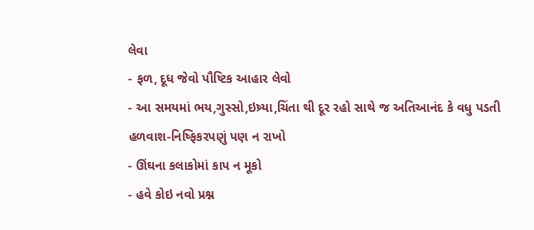લેવા
- ફળ, દૂધ જેવો પૌષ્ટિક આહાર લેવો
- આ સમયમાં ભય,ગુસ્સો,ઇષ્ર્યા,ચિંતા થી દૂર રહો સાથે જ અતિઆનંદ કે વધુ પડતી હળવાશ-નિષ્ફિકરપણું પણ ન રાખો
- ઊંઘના કલાકોમાં કાપ ન મૂકો
- હવે કોઇ નવો પ્રશ્ન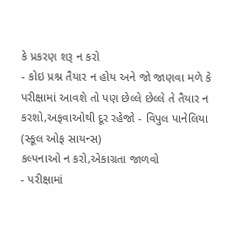કે પ્રકરણ શરૂ ન કરો
- કોઇ પ્રશ્ન તૈયાર ન હોય અને જો જાણવા મળે કે પરીક્ષામાં આવશે તો પણ છેલ્લે છેલ્લે તે તૈયાર ન કરશો,અફવાઓથી દૂર રહેજો - વિપુલ પાનેલિયા (સ્કૂલ ઓફ સાયન્સ)
કલ્પનાઓ ન કરો,એકાગ્રતા જાળવો
- પરીક્ષામાં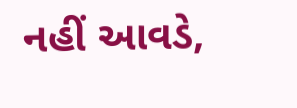નહીં આવડે,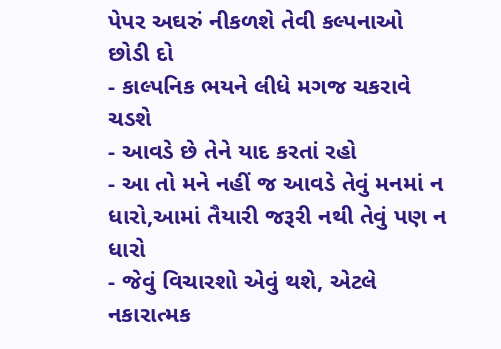પેપર અઘરું નીકળશે તેવી કલ્પનાઓ છોડી દો
- કાલ્પનિક ભયને લીધે મગજ ચકરાવે ચડશે
- આવડે છે તેને યાદ કરતાં રહો
- આ તો મને નહીં જ આવડે તેવું મનમાં ન ધારો,આમાં તૈયારી જરૂરી નથી તેવું પણ ન ધારો
- જેવું વિચારશો એવું થશે, એટલે નકારાત્મક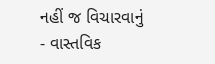નહીં જ વિચારવાનું
- વાસ્તવિક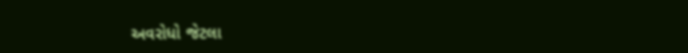અવરોધો જેટલા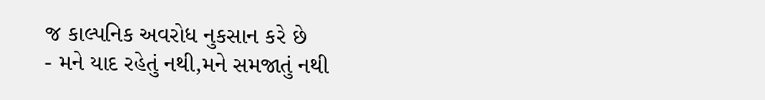જ કાલ્પનિક અવરોધ નુકસાન કરે છે
- મને યાદ રહેતું નથી,મને સમજાતું નથી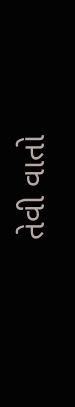તેવી વાતો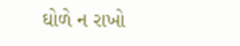ઘોળે ન રાખો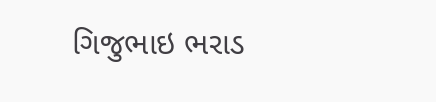ગિજુભાઇ ભરાડ